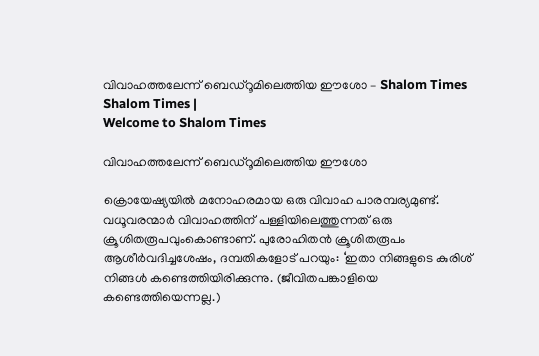വിവാഹത്തലേന്ന് ബെഡ്‌റൂമിലെത്തിയ ഈശോ – Shalom Times Shalom Times |
Welcome to Shalom Times

വിവാഹത്തലേന്ന് ബെഡ്‌റൂമിലെത്തിയ ഈശോ

ക്രൊയേഷ്യയിൽ മനോഹരമായ ഒരു വിവാഹ പാരമ്പര്യമുണ്ട്. വധൂവരന്മാർ വിവാഹത്തിന് പള്ളിയിലെത്തുന്നത് ഒരു ക്രൂശിതരൂപവുംകൊണ്ടാണ്. പുരോഹിതൻ ക്രൂശിതരൂപം ആശീർവദിച്ചശേഷം, ദമ്പതികളോട് പറയും: ‘ഇതാ നിങ്ങളുടെ കുരിശ് നിങ്ങൾ കണ്ടെത്തിയിരിക്കുന്നു. (ജീവിതപങ്കാളിയെ കണ്ടെത്തിയെന്നല്ല.)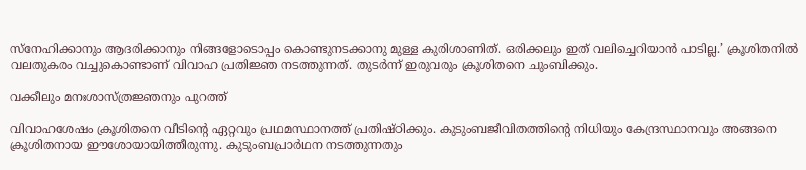സ്‌നേഹിക്കാനും ആദരിക്കാനും നിങ്ങളോടൊപ്പം കൊണ്ടുനടക്കാനു മുള്ള കുരിശാണിത്. ഒരിക്കലും ഇത് വലിച്ചെറിയാൻ പാടില്ല.’ ക്രൂശിതനിൽ വലതുകരം വച്ചുകൊണ്ടാണ് വിവാഹ പ്രതിജ്ഞ നടത്തുന്നത്. തുടർന്ന് ഇരുവരും ക്രൂശിതനെ ചുംബിക്കും.

വക്കീലും മനഃശാസ്ത്രജ്ഞനും പുറത്ത്

വിവാഹശേഷം ക്രൂശിതനെ വീടിന്റെ ഏറ്റവും പ്രഥമസ്ഥാനത്ത് പ്രതിഷ്ഠിക്കും. കുടുംബജീവിതത്തിന്റെ നിധിയും കേന്ദ്രസ്ഥാനവും അങ്ങനെ ക്രൂശിതനായ ഈശോയായിത്തീരുന്നു. കുടുംബപ്രാർഥന നടത്തുന്നതും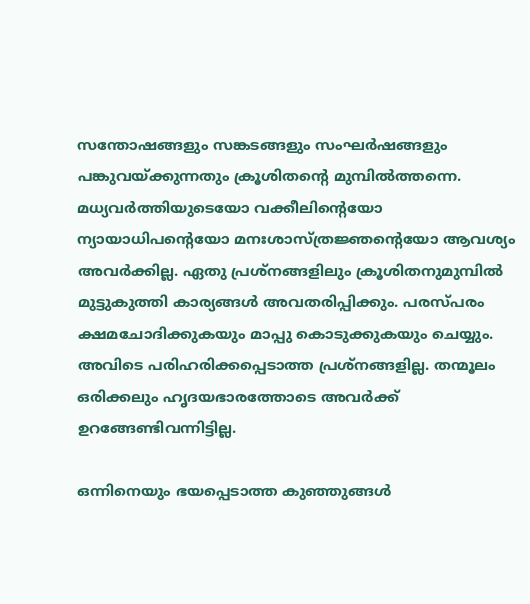സന്തോഷങ്ങളും സങ്കടങ്ങളും സംഘർഷങ്ങളും പങ്കുവയ്ക്കുന്നതും ക്രൂശിതന്റെ മുമ്പിൽത്തന്നെ. മധ്യവർത്തിയുടെയോ വക്കീലിന്റെയോ ന്യായാധിപന്റെയോ മനഃശാസ്ത്രജ്ഞന്റെയോ ആവശ്യം അവർക്കില്ല. ഏതു പ്രശ്‌നങ്ങളിലും ക്രൂശിതനുമുമ്പിൽ മുട്ടുകുത്തി കാര്യങ്ങൾ അവതരിപ്പിക്കും. പരസ്പരം ക്ഷമചോദിക്കുകയും മാപ്പു കൊടുക്കുകയും ചെയ്യും. അവിടെ പരിഹരിക്കപ്പെടാത്ത പ്രശ്‌നങ്ങളില്ല. തന്മൂലം ഒരിക്കലും ഹൃദയഭാരത്തോടെ അവർക്ക് ഉറങ്ങേണ്ടിവന്നിട്ടില്ല.

ഒന്നിനെയും ഭയപ്പെടാത്ത കുഞ്ഞുങ്ങൾ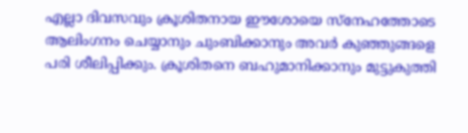എല്ലാ ദിവസവും ക്രൂശിതനായ ഈശോയെ സ്‌നേഹത്തോടെ ആലിംഗനം ചെയ്യാനും ചുംബിക്കാനും അവർ കുഞ്ഞുങ്ങളെ പരി ശീലിപ്പിക്കും. ക്രൂശിതനെ ബഹുമാനിക്കാനും മുട്ടുകുത്തി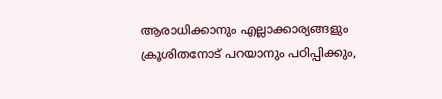ആരാധിക്കാനും എല്ലാക്കാര്യങ്ങളും ക്രൂശിതനോട് പറയാനും പഠിപ്പിക്കും,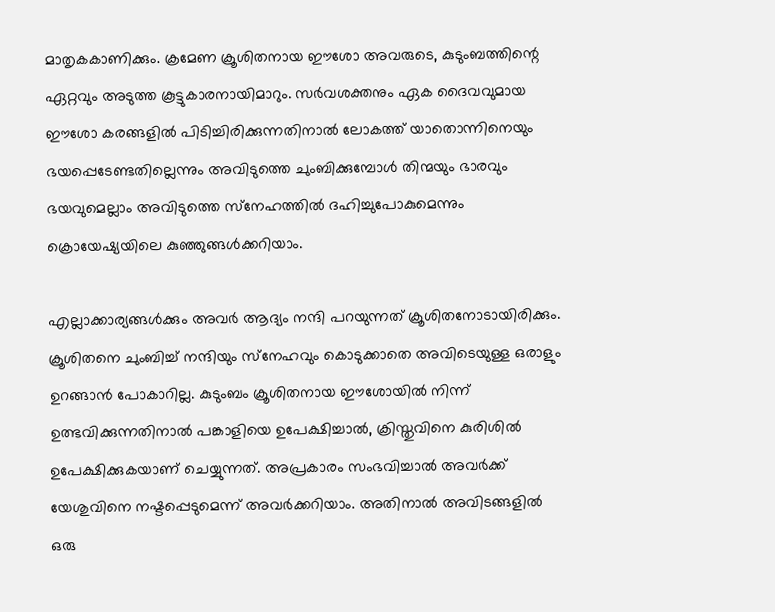മാതൃകകാണിക്കും. ക്രമേണ ക്രൂശിതനായ ഈശോ അവരുടെ, കുടുംബത്തിന്റെ ഏറ്റവും അടുത്ത കൂട്ടുകാരനായിമാറും. സർവശക്തനും ഏക ദൈവവുമായ ഈശോ കരങ്ങളിൽ പിടിച്ചിരിക്കുന്നതിനാൽ ലോകത്ത് യാതൊന്നിനെയും ഭയപ്പെടേണ്ടതില്ലെന്നും അവിടുത്തെ ചുംബിക്കുമ്പോൾ തിന്മയും ഭാരവും ഭയവുമെല്ലാം അവിടുത്തെ സ്‌നേഹത്തിൽ ദഹിച്ചുപോകുമെന്നും ക്രൊയേഷ്യയിലെ കുഞ്ഞുങ്ങൾക്കറിയാം.

എല്ലാക്കാര്യങ്ങൾക്കും അവർ ആദ്യം നന്ദി പറയുന്നത് ക്രൂശിതനോടായിരിക്കും. ക്രൂശിതനെ ചുംബിച്ച് നന്ദിയും സ്‌നേഹവും കൊടുക്കാതെ അവിടെയുള്ള ഒരാളും ഉറങ്ങാൻ പോകാറില്ല. കുടുംബം ക്രൂശിതനായ ഈശോയിൽ നിന്ന് ഉത്ഭവിക്കുന്നതിനാൽ പങ്കാളിയെ ഉപേക്ഷിച്ചാൽ, ക്രിസ്തുവിനെ കുരിശിൽ ഉപേക്ഷിക്കുകയാണ് ചെയ്യുന്നത്. അപ്രകാരം സംഭവിച്ചാൽ അവർക്ക് യേശുവിനെ നഷ്ടപ്പെടുമെന്ന് അവർക്കറിയാം. അതിനാൽ അവിടങ്ങളിൽ ഒരു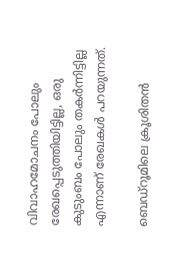വിവാഹമോചനം പോലും രേഖപ്പെടുത്തിയിട്ടില്ല, ഒരു കുടുംബം പോലും തകർന്നിട്ടില്ല എന്നാണ് രേഖകൾ പറയുന്നത്.

ബെഡ്‌റൂമിലെ ക്രൂശിതൻ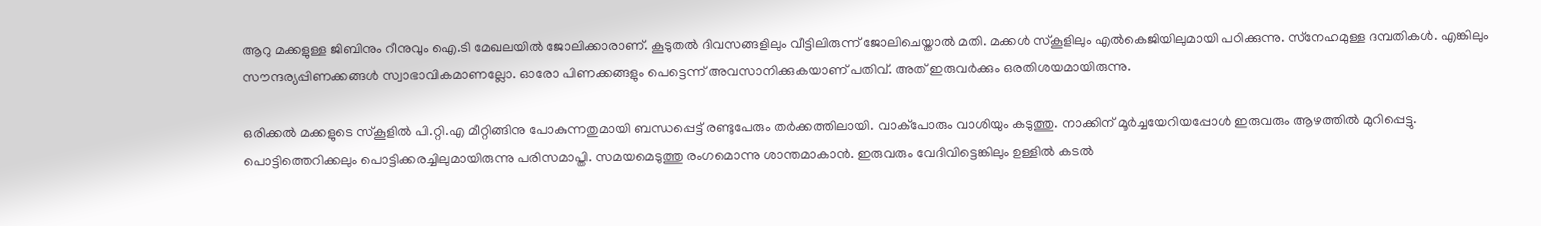ആറു മക്കളുള്ള ജിബിനും റീനുവും ഐ.ടി മേഖലയിൽ ജോലിക്കാരാണ്. കൂടുതൽ ദിവസങ്ങളിലും വീട്ടിലിരുന്ന് ജോലിചെയ്താൽ മതി. മക്കൾ സ്‌കൂളിലും എൽകെജിയിലുമായി പഠിക്കുന്നു. സ്‌നേഹമുള്ള ദമ്പതികൾ. എങ്കിലും സൗന്ദര്യപ്പിണക്കങ്ങൾ സ്വാഭാവികമാണല്ലോ. ഓരോ പിണക്കങ്ങളും പെട്ടെന്ന് അവസാനിക്കുകയാണ് പതിവ്. അത് ഇരുവർക്കും ഒരതിശയമായിരുന്നു.

ഒരിക്കൽ മക്കളുടെ സ്‌കൂളിൽ പി.റ്റി.എ മീറ്റിങ്ങിനു പോകുന്നതുമായി ബന്ധപ്പെട്ട് രണ്ടുപേരും തർക്കത്തിലായി. വാക്‌പോരും വാശിയും കടുത്തു. നാക്കിന് മൂർച്ചയേറിയപ്പോൾ ഇരുവരും ആഴത്തിൽ മുറിപ്പെട്ടു. പൊട്ടിത്തെറിക്കലും പൊട്ടിക്കരച്ചിലുമായിരുന്നു പരിസമാപ്തി. സമയമെടുത്തു രംഗമൊന്നു ശാന്തമാകാൻ. ഇരുവരും വേദിവിട്ടെങ്കിലും ഉള്ളിൽ കടൽ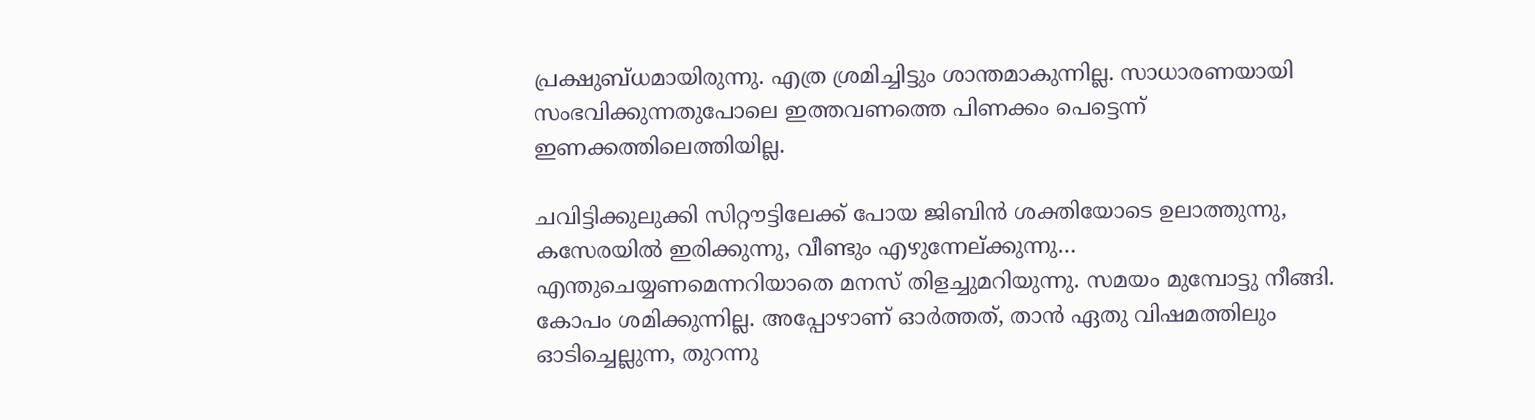പ്രക്ഷുബ്ധമായിരുന്നു. എത്ര ശ്രമിച്ചിട്ടും ശാന്തമാകുന്നില്ല. സാധാരണയായി സംഭവിക്കുന്നതുപോലെ ഇത്തവണത്തെ പിണക്കം പെട്ടെന്ന് ഇണക്കത്തിലെത്തിയില്ല.

ചവിട്ടിക്കുലുക്കി സിറ്റൗട്ടിലേക്ക് പോയ ജിബിൻ ശക്തിയോടെ ഉലാത്തുന്നു, കസേരയിൽ ഇരിക്കുന്നു, വീണ്ടും എഴുന്നേല്ക്കുന്നു… എന്തുചെയ്യണമെന്നറിയാതെ മനസ് തിളച്ചുമറിയുന്നു. സമയം മുമ്പോട്ടു നീങ്ങി. കോപം ശമിക്കുന്നില്ല. അപ്പോഴാണ് ഓർത്തത്, താൻ ഏതു വിഷമത്തിലും ഓടിച്ചെല്ലുന്ന, തുറന്നു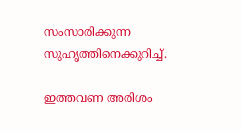സംസാരിക്കുന്ന സുഹൃത്തിനെക്കുറിച്ച്.

ഇത്തവണ അരിശം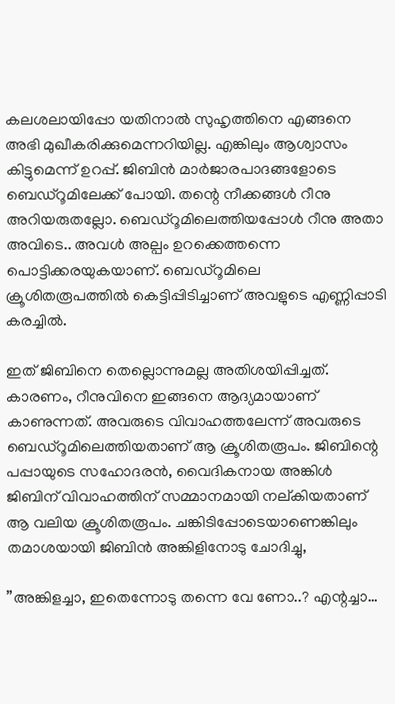കലശലായിപ്പോ യതിനാൽ സുഹൃത്തിനെ എങ്ങനെ അഭി മുഖീകരിക്കുമെന്നറിയില്ല. എങ്കിലും ആശ്വാസം കിട്ടുമെന്ന് ഉറപ്പ്. ജിബിൻ മാർജാരപാദങ്ങളോടെ ബെഡ്‌റൂമിലേക്ക് പോയി. തന്റെ നീക്കങ്ങൾ റീനു അറിയരുതല്ലോ. ബെഡ്‌റൂമിലെത്തിയപ്പോൾ റീനു അതാ അവിടെ.. അവൾ അല്പം ഉറക്കെത്തന്നെ പൊട്ടിക്കരയുകയാണ്. ബെഡ്‌റൂമിലെ ക്രൂശിതരൂപത്തിൽ കെട്ടിപ്പിടിച്ചാണ് അവളുടെ എണ്ണിപ്പാടി കരച്ചിൽ.

ഇത് ജിബിനെ തെല്ലൊന്നുമല്ല അതിശയിപ്പിച്ചത്. കാരണം, റീനുവിനെ ഇങ്ങനെ ആദ്യമായാണ് കാണുന്നത്. അവരുടെ വിവാഹത്തലേന്ന് അവരുടെ ബെഡ്‌റൂമിലെത്തിയതാണ് ആ ക്രൂശിതരൂപം. ജിബിന്റെ പപ്പായുടെ സഹോദരൻ, വൈദികനായ അങ്കിൾ ജിബിന് വിവാഹത്തിന് സമ്മാനമായി നല്കിയതാണ് ആ വലിയ ക്രൂശിതരൂപം. ചങ്കിടിപ്പോടെയാണെങ്കിലും തമാശയായി ജിബിൻ അങ്കിളിനോടു ചോദിച്ചു,

”അങ്കിളച്ചാ, ഇതെന്നോടു തന്നെ വേ ണോ..? എന്റച്ചാ…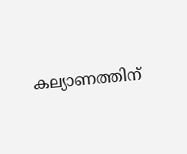കല്യാണത്തിന്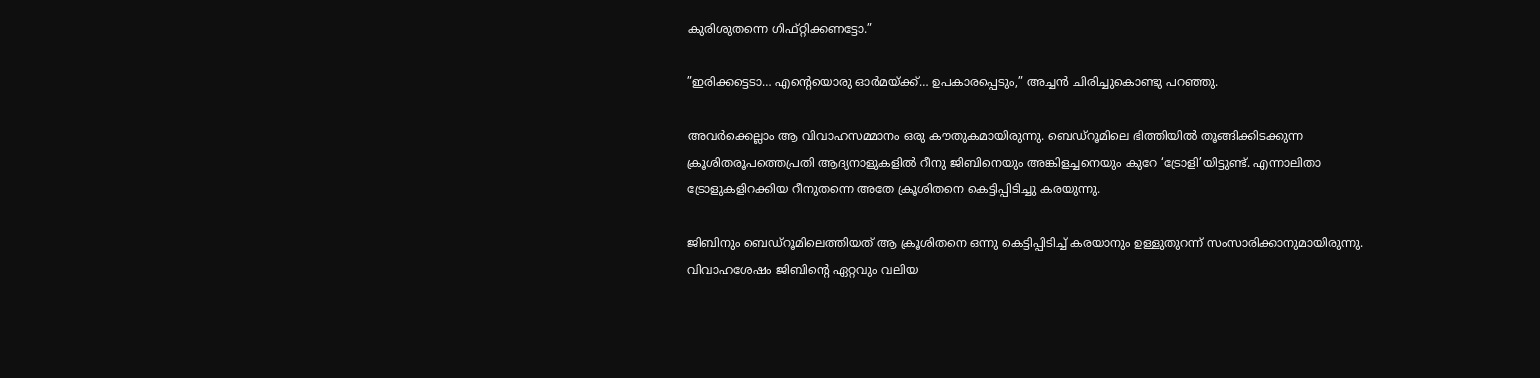കുരിശുതന്നെ ഗിഫ്റ്റിക്കണട്ടോ.”

”ഇരിക്കട്ടെടാ… എന്റെയൊരു ഓർമയ്ക്ക്… ഉപകാരപ്പെടും,” അച്ചൻ ചിരിച്ചുകൊണ്ടു പറഞ്ഞു.

അവർക്കെല്ലാം ആ വിവാഹസമ്മാനം ഒരു കൗതുകമായിരുന്നു. ബെഡ്‌റൂമിലെ ഭിത്തിയിൽ തൂങ്ങിക്കിടക്കുന്ന ക്രൂശിതരൂപത്തെപ്രതി ആദ്യനാളുകളിൽ റീനു ജിബിനെയും അങ്കിളച്ചനെയും കുറേ ‘ട്രോളി’യിട്ടുണ്ട്. എന്നാലിതാ ട്രോളുകളിറക്കിയ റീനുതന്നെ അതേ ക്രൂശിതനെ കെട്ടിപ്പിടിച്ചു കരയുന്നു.

ജിബിനും ബെഡ്‌റൂമിലെത്തിയത് ആ ക്രൂശിതനെ ഒന്നു കെട്ടിപ്പിടിച്ച് കരയാനും ഉള്ളുതുറന്ന് സംസാരിക്കാനുമായിരുന്നു. വിവാഹശേഷം ജിബിന്റെ ഏറ്റവും വലിയ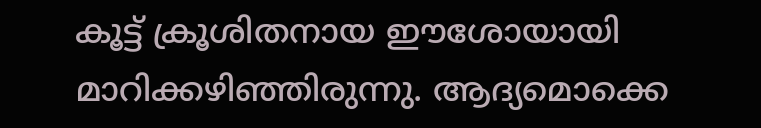കൂട്ട് ക്രൂശിതനായ ഈശോയായി മാറിക്കഴിഞ്ഞിരുന്നു. ആദ്യമൊക്കെ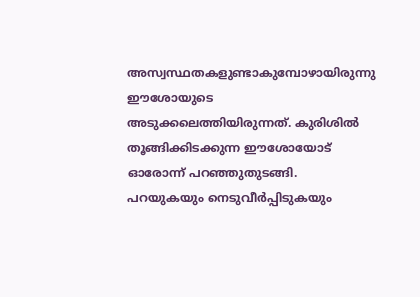അസ്വസ്ഥതകളുണ്ടാകുമ്പോഴായിരുന്നു ഈശോയുടെ അടുക്കലെത്തിയിരുന്നത്. കുരിശിൽ തൂങ്ങിക്കിടക്കുന്ന ഈശോയോട് ഓരോന്ന് പറഞ്ഞുതുടങ്ങി. പറയുകയും നെടുവീർപ്പിടുകയും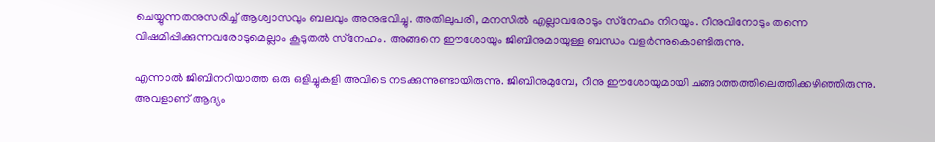ചെയ്യുന്നതനുസരിച്ച് ആശ്വാസവും ബലവും അനുഭവിച്ചു. അതിലുപരി, മനസിൽ എല്ലാവരോടും സ്‌നേഹം നിറയും. റീനുവിനോടും തന്നെ വിഷമിപ്പിക്കുന്നവരോടുമെല്ലാം കൂടുതൽ സ്‌നേഹം. അങ്ങനെ ഈശോയും ജിബിനുമായുള്ള ബന്ധം വളർന്നുകൊണ്ടിരുന്നു.

എന്നാൽ ജിബിനറിയാത്ത ഒരു ഒളിച്ചുകളി അവിടെ നടക്കുന്നുണ്ടായിരുന്നു. ജിബിനുമുമ്പേ, റീനു ഈശോയുമായി ചങ്ങാത്തത്തിലെത്തിക്കഴിഞ്ഞിരുന്നു. അവളാണ് ആദ്യം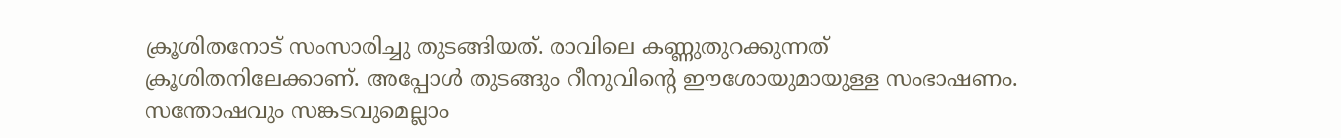ക്രൂശിതനോട് സംസാരിച്ചു തുടങ്ങിയത്. രാവിലെ കണ്ണുതുറക്കുന്നത് ക്രൂശിതനിലേക്കാണ്. അപ്പോൾ തുടങ്ങും റീനുവിന്റെ ഈശോയുമായുള്ള സംഭാഷണം. സന്തോഷവും സങ്കടവുമെല്ലാം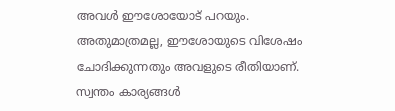അവൾ ഈശോയോട് പറയും. അതുമാത്രമല്ല, ഈശോയുടെ വിശേഷം ചോദിക്കുന്നതും അവളുടെ രീതിയാണ്. സ്വന്തം കാര്യങ്ങൾ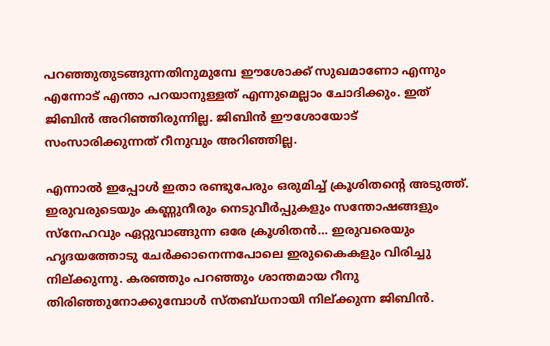പറഞ്ഞുതുടങ്ങുന്നതിനുമുമ്പേ ഈശോക്ക് സുഖമാണോ എന്നും എന്നോട് എന്താ പറയാനുള്ളത് എന്നുമെല്ലാം ചോദിക്കും. ഇത് ജിബിൻ അറിഞ്ഞിരുന്നില്ല. ജിബിൻ ഈശോയോട് സംസാരിക്കുന്നത് റീനുവും അറിഞ്ഞില്ല.

എന്നാൽ ഇപ്പോൾ ഇതാ രണ്ടുപേരും ഒരുമിച്ച് ക്രൂശിതന്റെ അടുത്ത്. ഇരുവരുടെയും കണ്ണുനീരും നെടുവീർപ്പുകളും സന്തോഷങ്ങളും സ്‌നേഹവും ഏറ്റുവാങ്ങുന്ന ഒരേ ക്രൂശിതൻ… ഇരുവരെയും ഹൃദയത്തോടു ചേർക്കാനെന്നപോലെ ഇരുകൈകളും വിരിച്ചു നില്ക്കുന്നു. കരഞ്ഞും പറഞ്ഞും ശാന്തമായ റീനു തിരിഞ്ഞുനോക്കുമ്പോൾ സ്തബ്ധനായി നില്ക്കുന്ന ജിബിൻ.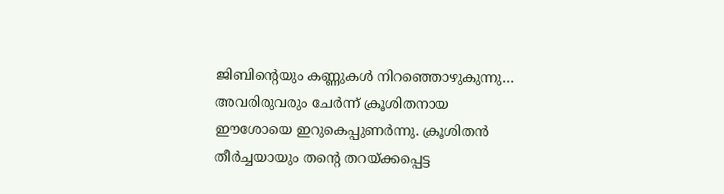ജിബിന്റെയും കണ്ണുകൾ നിറഞ്ഞൊഴുകുന്നു… അവരിരുവരും ചേർന്ന് ക്രൂശിതനായ ഈശോയെ ഇറുകെപ്പുണർന്നു. ക്രൂശിതൻ തീർച്ചയായും തന്റെ തറയ്ക്കപ്പെട്ട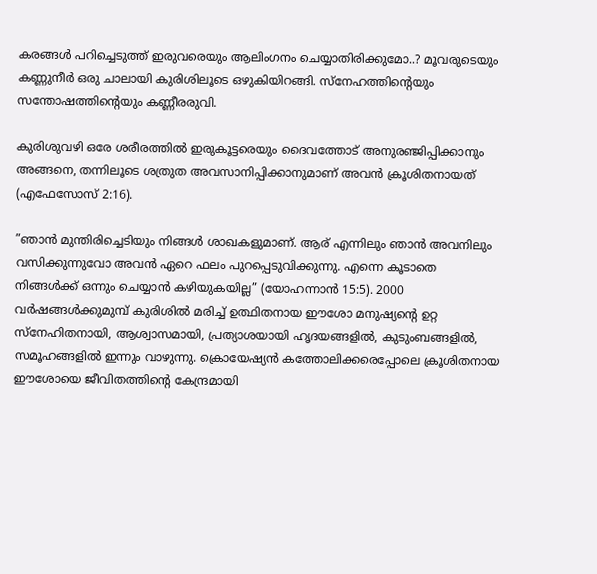കരങ്ങൾ പറിച്ചെടുത്ത് ഇരുവരെയും ആലിംഗനം ചെയ്യാതിരിക്കുമോ..? മൂവരുടെയും കണ്ണുനീർ ഒരു ചാലായി കുരിശിലൂടെ ഒഴുകിയിറങ്ങി. സ്‌നേഹത്തിന്റെയും സന്തോഷത്തിന്റെയും കണ്ണീരരുവി.

കുരിശുവഴി ഒരേ ശരീരത്തിൽ ഇരുകൂട്ടരെയും ദൈവത്തോട് അനുരഞ്ജിപ്പിക്കാനും അങ്ങനെ, തന്നിലൂടെ ശത്രുത അവസാനിപ്പിക്കാനുമാണ് അവൻ ക്രൂശിതനായത് (എഫേസോസ് 2:16).

”ഞാൻ മുന്തിരിച്ചെടിയും നിങ്ങൾ ശാഖകളുമാണ്. ആര് എന്നിലും ഞാൻ അവനിലും വസിക്കുന്നുവോ അവൻ ഏറെ ഫലം പുറപ്പെടുവിക്കുന്നു. എന്നെ കൂടാതെ നിങ്ങൾക്ക് ഒന്നും ചെയ്യാൻ കഴിയുകയില്ല” (യോഹന്നാൻ 15:5). 2000 വർഷങ്ങൾക്കുമുമ്പ് കുരിശിൽ മരിച്ച് ഉത്ഥിതനായ ഈശോ മനുഷ്യന്റെ ഉറ്റ സ്‌നേഹിതനായി, ആശ്വാസമായി, പ്രത്യാശയായി ഹൃദയങ്ങളിൽ, കുടുംബങ്ങളിൽ, സമൂഹങ്ങളിൽ ഇന്നും വാഴുന്നു. ക്രൊയേഷ്യൻ കത്തോലിക്കരെപ്പോലെ ക്രൂശിതനായ ഈശോയെ ജീവിതത്തിന്റെ കേന്ദ്രമായി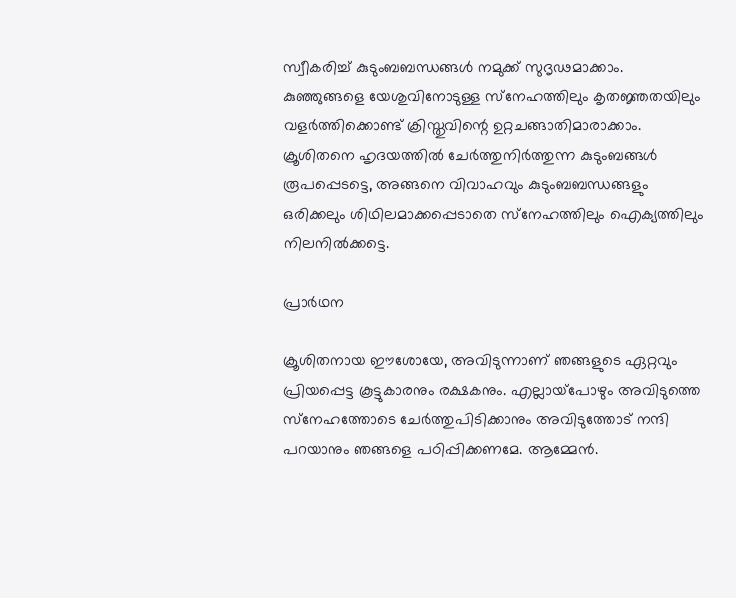സ്വീകരിച്ച് കുടുംബബന്ധങ്ങൾ നമുക്ക് സുദൃഢമാക്കാം. കുഞ്ഞുങ്ങളെ യേശുവിനോടുള്ള സ്‌നേഹത്തിലും കൃതജ്ഞതയിലും വളർത്തിക്കൊണ്ട് ക്രിസ്തുവിന്റെ ഉറ്റചങ്ങാതിമാരാക്കാം. ക്രൂശിതനെ ഹൃദയത്തിൽ ചേർത്തുനിർത്തുന്ന കുടുംബങ്ങൾ രൂപപ്പെടട്ടെ, അങ്ങനെ വിവാഹവും കുടുംബബന്ധങ്ങളും ഒരിക്കലും ശിഥിലമാക്കപ്പെടാതെ സ്‌നേഹത്തിലും ഐക്യത്തിലും നിലനിൽക്കട്ടെ.

പ്രാർഥന

ക്രൂശിതനായ ഈശോയേ, അവിടുന്നാണ് ഞങ്ങളുടെ ഏറ്റവും പ്രിയപ്പെട്ട കൂട്ടുകാരനും രക്ഷകനും. എല്ലായ്‌പോഴും അവിടുത്തെ സ്‌നേഹത്തോടെ ചേർത്തുപിടിക്കാനും അവിടുത്തോട് നന്ദി പറയാനും ഞങ്ങളെ പഠിപ്പിക്കണമേ. ആമ്മേൻ.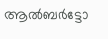ആൽബർട്ടോ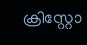ക്രിസ്റ്റോ